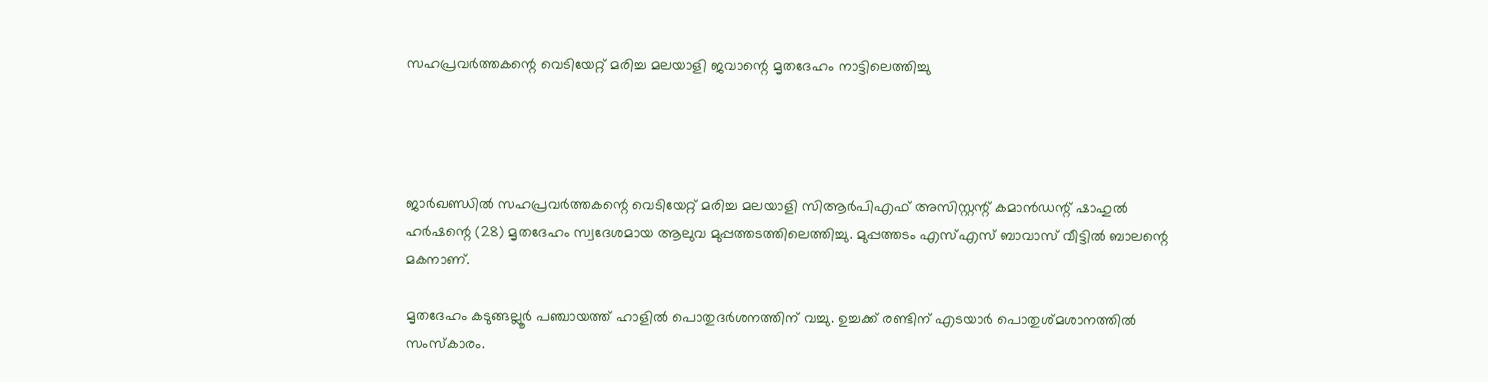സഹപ്രവര്‍ത്തകന്റെ വെടിയേറ്റ് മരിച്ച മലയാളി ജവാന്റെ മൃതദേഹം നാട്ടിലെത്തിച്ചു




ജാര്‍ഖണ്ഡില്‍ സഹപ്രവര്‍ത്തകന്റെ വെടിയേറ്റ് മരിച്ച മലയാളി സിആര്‍പിഎഫ് അസിസ്റ്റന്റ് കമാന്‍ഡന്റ് ഷാഹുല്‍ ഹര്‍ഷന്റെ (28) മൃതദേഹം സ്വദേശമായ ആലുവ മുപ്പത്തടത്തിലെത്തിച്ചു. മുപ്പത്തടം എസ്‌എസ് ബാവാസ് വീട്ടില്‍ ബാലന്റെ മകനാണ്.

മൃതദേഹം കടുങ്ങല്ലൂര്‍ പഞ്ചായത്ത് ഹാളില്‍ പൊതുദര്‍ശനത്തിന് വച്ചു. ഉച്ചക്ക് രണ്ടിന് എടയാര്‍ പൊതുശ്മശാനത്തില്‍ സംസ്‌കാരം.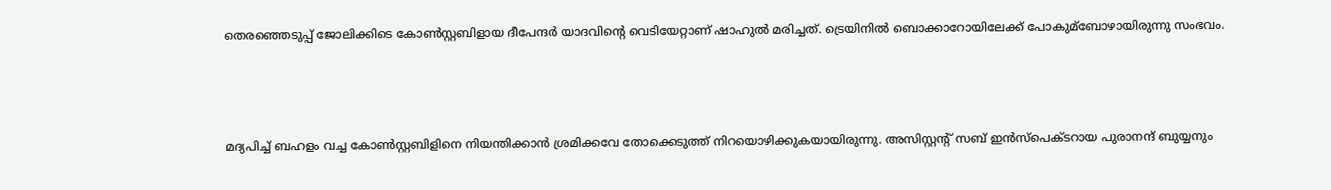തെരഞ്ഞെടുപ്പ് ജോലിക്കിടെ കോണ്‍സ്റ്റബിളായ ദീപേന്ദര്‍ യാദവിന്റെ വെടിയേറ്റാണ് ഷാഹുല്‍ മരിച്ചത്. ട്രെയിനില്‍ ബൊക്കാറോയിലേക്ക് പോകുമ്ബോഴായിരുന്നു സംഭവം.



മദ്യപിച്ച്‌ ബഹളം വച്ച കോണ്‍സ്റ്റബിളിനെ നിയന്തിക്കാന്‍ ശ്രമിക്കവേ തോക്കെടുത്ത് നിറയൊഴിക്കുകയായിരുന്നു. അസിസ്റ്റന്റ് സബ് ഇന്‍സ്പെക്ടറായ പുരാനന്ദ് ബുയ്യനും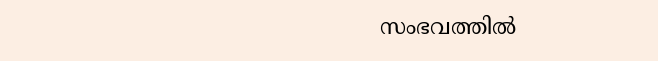സംഭവത്തില്‍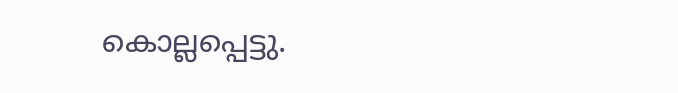കൊല്ലപ്പെട്ടു.